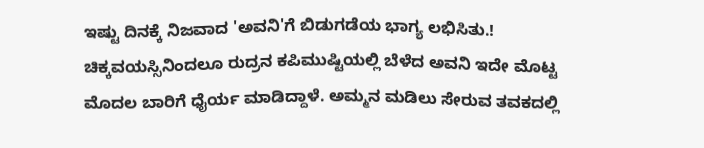ಇಷ್ಟು ದಿನಕ್ಕೆ ನಿಜವಾದ 'ಅವನಿ'ಗೆ ಬಿಡುಗಡೆಯ ಭಾಗ್ಯ ಲಭಿಸಿತು.!
ಚಿಕ್ಕವಯಸ್ಸಿನಿಂದಲೂ ರುದ್ರನ ಕಪಿಮುಷ್ಟಿಯಲ್ಲಿ ಬೆಳೆದ ಅವನಿ ಇದೇ ಮೊಟ್ಟ ಮೊದಲ ಬಾರಿಗೆ ಧೈರ್ಯ ಮಾಡಿದ್ದಾಳೆ. ಅಮ್ಮನ ಮಡಿಲು ಸೇರುವ ತವಕದಲ್ಲಿ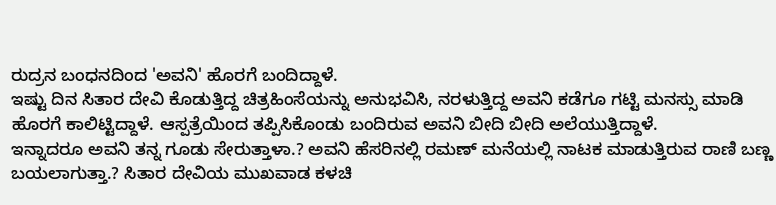ರುದ್ರನ ಬಂಧನದಿಂದ 'ಅವನಿ' ಹೊರಗೆ ಬಂದಿದ್ದಾಳೆ.
ಇಷ್ಟು ದಿನ ಸಿತಾರ ದೇವಿ ಕೊಡುತ್ತಿದ್ದ ಚಿತ್ರಹಿಂಸೆಯನ್ನು ಅನುಭವಿಸಿ, ನರಳುತ್ತಿದ್ದ ಅವನಿ ಕಡೆಗೂ ಗಟ್ಟಿ ಮನಸ್ಸು ಮಾಡಿ ಹೊರಗೆ ಕಾಲಿಟ್ಟಿದ್ದಾಳೆ. ಆಸ್ಪತ್ರೆಯಿಂದ ತಪ್ಪಿಸಿಕೊಂಡು ಬಂದಿರುವ ಅವನಿ ಬೀದಿ ಬೀದಿ ಅಲೆಯುತ್ತಿದ್ದಾಳೆ.
ಇನ್ನಾದರೂ ಅವನಿ ತನ್ನ ಗೂಡು ಸೇರುತ್ತಾಳಾ.? ಅವನಿ ಹೆಸರಿನಲ್ಲಿ ರಮಣ್ ಮನೆಯಲ್ಲಿ ನಾಟಕ ಮಾಡುತ್ತಿರುವ ರಾಣಿ ಬಣ್ಣ ಬಯಲಾಗುತ್ತಾ.? ಸಿತಾರ ದೇವಿಯ ಮುಖವಾಡ ಕಳಚಿ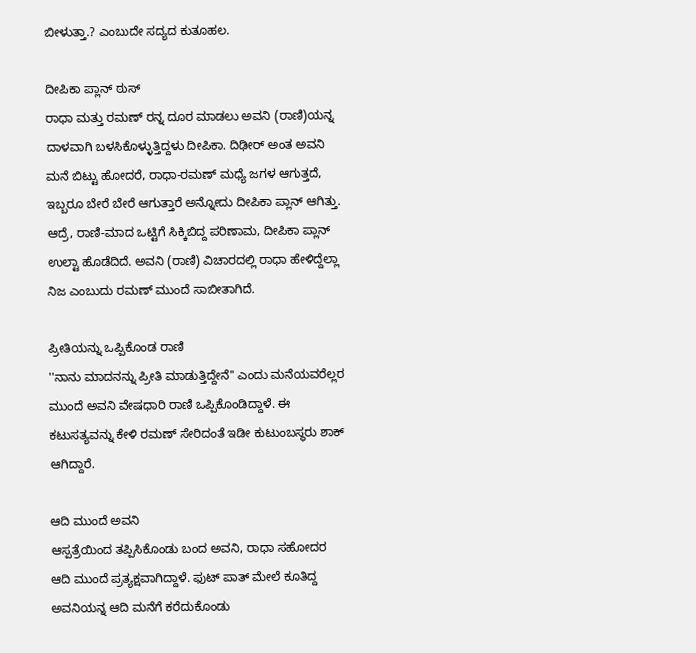ಬೀಳುತ್ತಾ.? ಎಂಬುದೇ ಸದ್ಯದ ಕುತೂಹಲ.

ದೀಪಿಕಾ ಪ್ಲಾನ್ ಠುಸ್
ರಾಧಾ ಮತ್ತು ರಮಣ್ ರನ್ನ ದೂರ ಮಾಡಲು ಅವನಿ (ರಾಣಿ)ಯನ್ನ ದಾಳವಾಗಿ ಬಳಸಿಕೊಳ್ಳುತ್ತಿದ್ದಳು ದೀಪಿಕಾ. ದಿಢೀರ್ ಅಂತ ಅವನಿ ಮನೆ ಬಿಟ್ಟು ಹೋದರೆ, ರಾಧಾ-ರಮಣ್ ಮಧ್ಯೆ ಜಗಳ ಆಗುತ್ತದೆ, ಇಬ್ಬರೂ ಬೇರೆ ಬೇರೆ ಆಗುತ್ತಾರೆ ಅನ್ನೋದು ದೀಪಿಕಾ ಪ್ಲಾನ್ ಆಗಿತ್ತು. ಆದ್ರೆ, ರಾಣಿ-ಮಾದ ಒಟ್ಟಿಗೆ ಸಿಕ್ಕಿಬಿದ್ದ ಪರಿಣಾಮ, ದೀಪಿಕಾ ಪ್ಲಾನ್ ಉಲ್ಟಾ ಹೊಡೆದಿದೆ. ಅವನಿ (ರಾಣಿ) ವಿಚಾರದಲ್ಲಿ ರಾಧಾ ಹೇಳಿದ್ದೆಲ್ಲಾ ನಿಜ ಎಂಬುದು ರಮಣ್ ಮುಂದೆ ಸಾಬೀತಾಗಿದೆ.

ಪ್ರೀತಿಯನ್ನು ಒಪ್ಪಿಕೊಂಡ ರಾಣಿ
''ನಾನು ಮಾದನನ್ನು ಪ್ರೀತಿ ಮಾಡುತ್ತಿದ್ದೇನೆ'' ಎಂದು ಮನೆಯವರೆಲ್ಲರ ಮುಂದೆ ಅವನಿ ವೇಷಧಾರಿ ರಾಣಿ ಒಪ್ಪಿಕೊಂಡಿದ್ದಾಳೆ. ಈ ಕಟುಸತ್ಯವನ್ನು ಕೇಳಿ ರಮಣ್ ಸೇರಿದಂತೆ ಇಡೀ ಕುಟುಂಬಸ್ಥರು ಶಾಕ್ ಆಗಿದ್ದಾರೆ.

ಆದಿ ಮುಂದೆ ಅವನಿ
ಆಸ್ಪತ್ರೆಯಿಂದ ತಪ್ಪಿಸಿಕೊಂಡು ಬಂದ ಅವನಿ, ರಾಧಾ ಸಹೋದರ ಆದಿ ಮುಂದೆ ಪ್ರತ್ಯಕ್ಷವಾಗಿದ್ದಾಳೆ. ಫುಟ್ ಪಾತ್ ಮೇಲೆ ಕೂತಿದ್ದ ಅವನಿಯನ್ನ ಆದಿ ಮನೆಗೆ ಕರೆದುಕೊಂಡು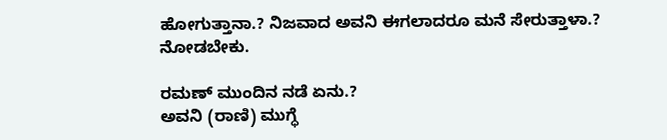ಹೋಗುತ್ತಾನಾ.? ನಿಜವಾದ ಅವನಿ ಈಗಲಾದರೂ ಮನೆ ಸೇರುತ್ತಾಳಾ.? ನೋಡಬೇಕು.

ರಮಣ್ ಮುಂದಿನ ನಡೆ ಏನು.?
ಅವನಿ (ರಾಣಿ) ಮುಗ್ಧೆ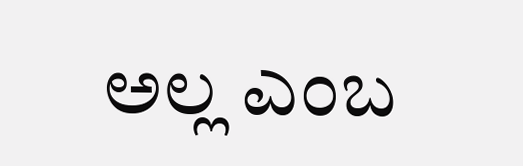ಅಲ್ಲ ಎಂಬ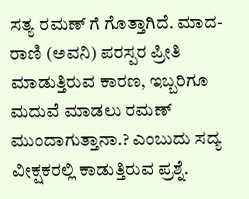ಸತ್ಯ ರಮಣ್ ಗೆ ಗೊತ್ತಾಗಿದೆ. ಮಾದ-ರಾಣಿ (ಅವನಿ) ಪರಸ್ಪರ ಪ್ರೀತಿ ಮಾಡುತ್ತಿರುವ ಕಾರಣ, ಇಬ್ಬರಿಗೂ ಮದುವೆ ಮಾಡಲು ರಮಣ್ ಮುಂದಾಗುತ್ತಾನಾ.? ಎಂಬುದು ಸದ್ಯ ವೀಕ್ಷಕರಲ್ಲಿ ಕಾಡುತ್ತಿರುವ ಪ್ರಶ್ನೆ.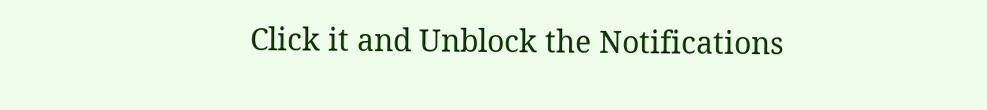Click it and Unblock the Notifications